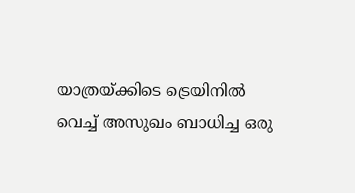യാത്രയ്ക്കിടെ ട്രെയിനിൽ വെച്ച് അസുഖം ബാധിച്ച ഒരു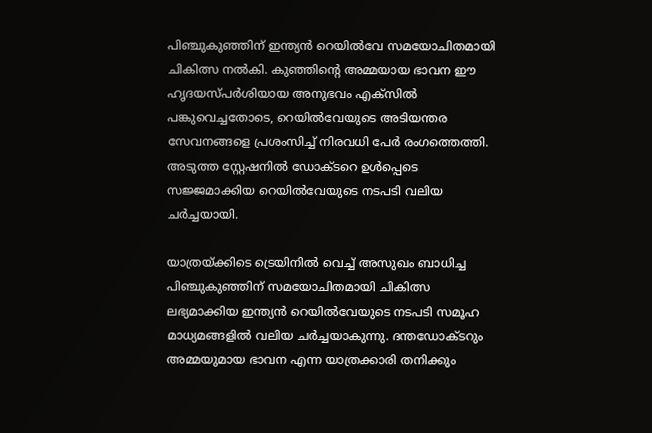പിഞ്ചുകുഞ്ഞിന് ഇന്ത്യൻ റെയിൽവേ സമയോചിതമായി ചികിത്സ നൽകി. കുഞ്ഞിന്റെ അമ്മയായ ഭാവന ഈ ഹൃദയസ്പർശിയായ അനുഭവം എക്സിൽ പങ്കുവെച്ചതോടെ, റെയിൽവേയുടെ അടിയന്തര സേവനങ്ങളെ പ്രശംസിച്ച് നിരവധി പേർ രംഗത്തെത്തി. അടുത്ത സ്റ്റേഷനിൽ ഡോക്ടറെ ഉൾപ്പെടെ സജ്ജമാക്കിയ റെയിൽവേയുടെ നടപടി വലിയ ചർച്ചയായി.

യാത്രയ്ക്കിടെ ട്രെയിനിൽ വെച്ച് അസുഖം ബാധിച്ച പിഞ്ചുകുഞ്ഞിന് സമയോചിതമായി ചികിത്സ ലഭ്യമാക്കിയ ഇന്ത്യൻ റെയിൽവേയുടെ നടപടി സമൂഹ മാധ്യമങ്ങളിൽ വലിയ ചർച്ചയാകുന്നു. ദന്തഡോക്ടറും അമ്മയുമായ ഭാവന എന്ന യാത്രക്കാരി തനിക്കും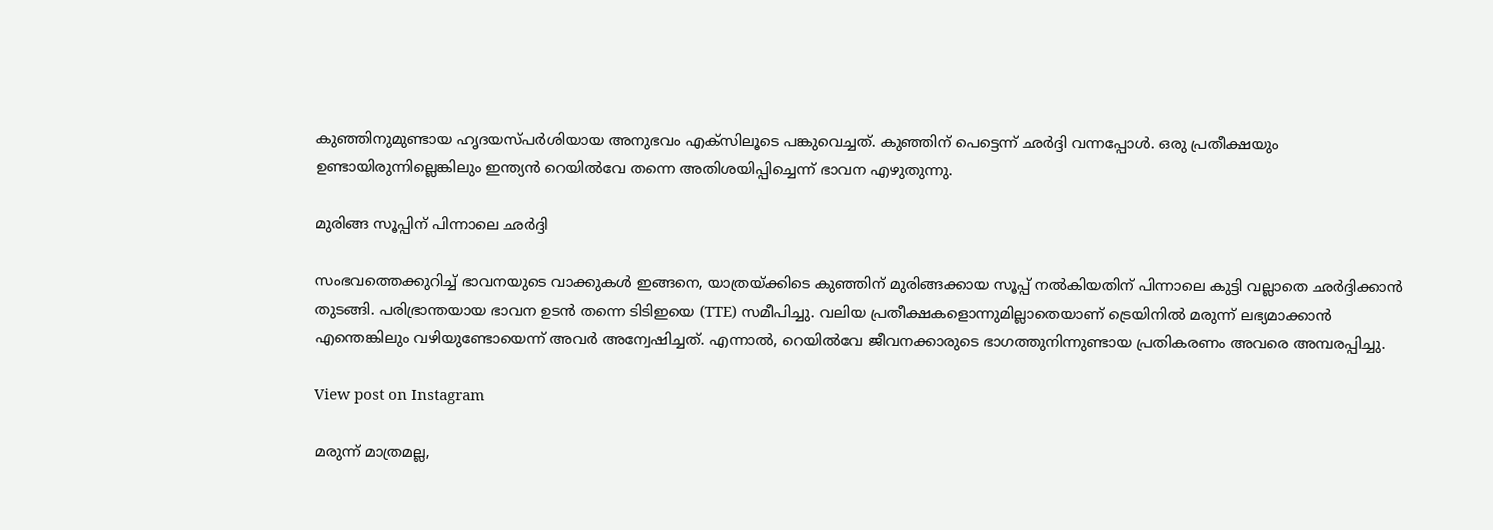കുഞ്ഞിനുമുണ്ടായ ഹൃദയസ്പർശിയായ അനുഭവം എക്സിലൂടെ പങ്കുവെച്ചത്. കുഞ്ഞിന് പെട്ടെന്ന് ഛർദ്ദി വന്നപ്പോൾ. ഒരു പ്രതീക്ഷയും ഉണ്ടായിരുന്നില്ലെങ്കിലും ഇന്ത്യൻ റെയിൽവേ തന്നെ അതിശയിപ്പിച്ചെന്ന് ഭാവന എഴുതുന്നു.

മുരിങ്ങ സൂപ്പിന് പിന്നാലെ ഛർദ്ദി

സംഭവത്തെക്കുറിച്ച് ഭാവനയുടെ വാക്കുകൾ ഇങ്ങനെ, യാത്രയ്ക്കിടെ കുഞ്ഞിന് മുരിങ്ങക്കായ സൂപ്പ് നൽകിയതിന് പിന്നാലെ കുട്ടി വല്ലാതെ ഛർദ്ദിക്കാൻ തുടങ്ങി. പരിഭ്രാന്തയായ ഭാവന ഉടൻ തന്നെ ടിടിഇയെ (TTE) സമീപിച്ചു. വലിയ പ്രതീക്ഷകളൊന്നുമില്ലാതെയാണ് ട്രെയിനിൽ മരുന്ന് ലഭ്യമാക്കാൻ എന്തെങ്കിലും വഴിയുണ്ടോയെന്ന് അവർ അന്വേഷിച്ചത്. എന്നാൽ, റെയിൽവേ ജീവനക്കാരുടെ ഭാഗത്തുനിന്നുണ്ടായ പ്രതികരണം അവരെ അമ്പരപ്പിച്ചു.

View post on Instagram

മരുന്ന് മാത്രമല്ല,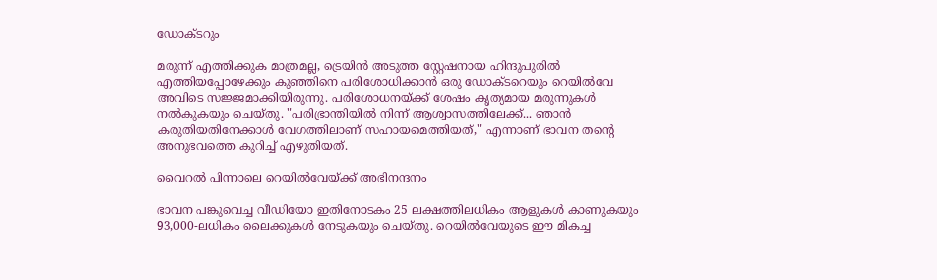ഡോക്ടറും

മരുന്ന് എത്തിക്കുക മാത്രമല്ല, ട്രെയിൻ അടുത്ത സ്റ്റേഷനായ ഹിന്ദുപുരിൽ എത്തിയപ്പോഴേക്കും കുഞ്ഞിനെ പരിശോധിക്കാൻ ഒരു ഡോക്ടറെയും റെയിൽവേ അവിടെ സജ്ജമാക്കിയിരുന്നു. പരിശോധനയ്ക്ക് ശേഷം കൃത്യമായ മരുന്നുകൾ നൽകുകയും ചെയ്തു. "പരിഭ്രാന്തിയിൽ നിന്ന് ആശ്വാസത്തിലേക്ക്... ഞാൻ കരുതിയതിനേക്കാൾ വേഗത്തിലാണ് സഹായമെത്തിയത്," എന്നാണ് ഭാവന തന്‍റെ അനുഭവത്തെ കുറിച്ച് എഴുതിയത്.

വൈറൽ പിന്നാലെ റെയിൽവേയ്ക്ക് അഭിനന്ദനം

ഭാവന പങ്കുവെച്ച വീഡിയോ ഇതിനോടകം 25 ലക്ഷത്തിലധികം ആളുകൾ കാണുകയും 93,000-ലധികം ലൈക്കുകൾ നേടുകയും ചെയ്തു. റെയിൽവേയുടെ ഈ മികച്ച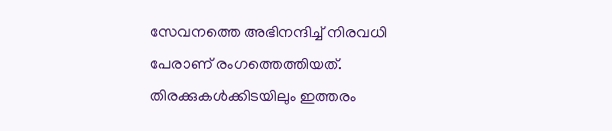സേവനത്തെ അഭിനന്ദിച്ച് നിരവധി പേരാണ് രംഗത്തെത്തിയത്. തിരക്കുകൾക്കിടയിലും ഇത്തരം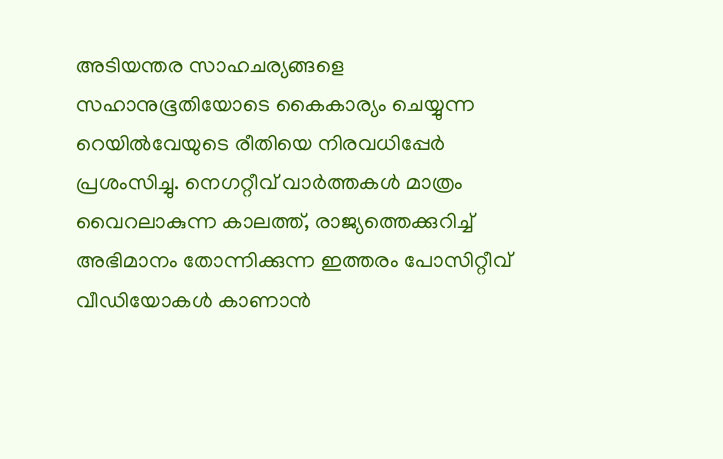അടിയന്തര സാഹചര്യങ്ങളെ സഹാനുഭൂതിയോടെ കൈകാര്യം ചെയ്യുന്ന റെയിൽവേയുടെ രീതിയെ നിരവധിപ്പേർ പ്രശംസിച്ചു. നെഗറ്റീവ് വാർത്തകൾ മാത്രം വൈറലാകുന്ന കാലത്ത്, രാജ്യത്തെക്കുറിച്ച് അഭിമാനം തോന്നിക്കുന്ന ഇത്തരം പോസിറ്റീവ് വീഡിയോകൾ കാണാൻ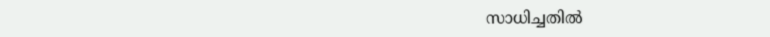സാധിച്ചതിൽ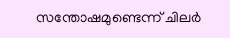സന്തോഷമുണ്ടെന്ന് ചിലർ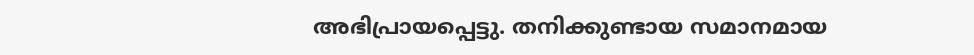അഭിപ്രായപ്പെട്ടു. തനിക്കുണ്ടായ സമാനമായ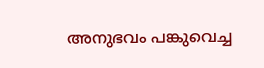അനുഭവം പങ്കുവെച്ച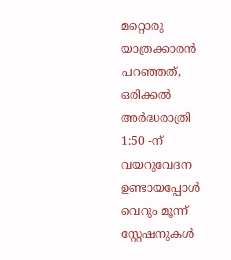മറ്റൊരു യാത്രക്കാരൻ പറഞ്ഞത്, ഒരിക്കൽ അർദ്ധരാത്രി 1:50 -ന് വയറുവേദന ഉണ്ടായപ്പോൾ വെറും മൂന്ന് സ്റ്റേഷനുകൾ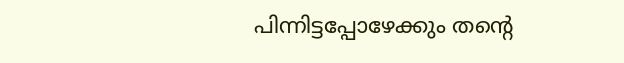പിന്നിട്ടപ്പോഴേക്കും തന്‍റെ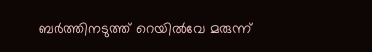ബർത്തിനടുത്ത് റെയിൽവേ മരുന്ന്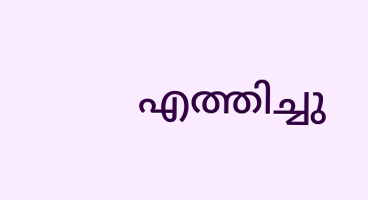എത്തിച്ചു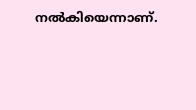നൽകിയെന്നാണ്.